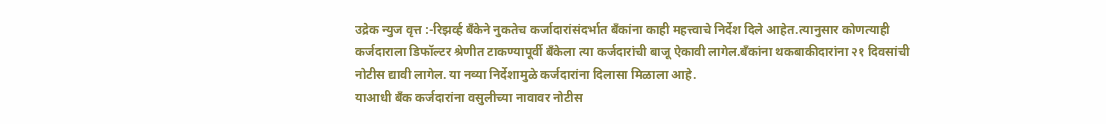उद्रेक न्युज वृत्त :-रिझर्व्ह बँकेने नुकतेच कर्जादारांसंदर्भात बँकांना काही महत्त्वाचे निर्देश दिले आहेत.त्यानुसार कोणत्याही कर्जदाराला डिफॉल्टर श्रेणीत टाकण्यापूर्वी बँकेला त्या कर्जदारांची बाजू ऐकावी लागेल.बँकांना थकबाकीदारांना २१ दिवसांची नोटीस द्यावी लागेल. या नव्या निर्देशामुळे कर्जदारांना दिलासा मिळाला आहे.
याआधी बँक कर्जदारांना वसुलीच्या नावावर नोटीस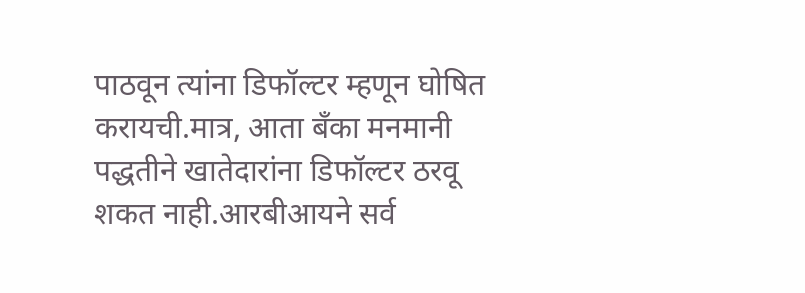पाठवून त्यांना डिफॉल्टर म्हणून घोषित करायची.मात्र, आता बँका मनमानी पद्धतीने खातेदारांना डिफॉल्टर ठरवू शकत नाही.आरबीआयने सर्व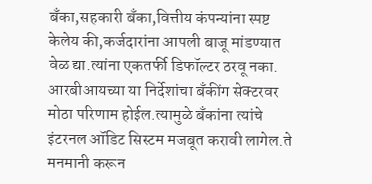बँका,सहकारी बँका,वित्तीय कंपन्यांना स्पष्ट केलेय की,कर्जदारांना आपली बाजू मांडण्यात वेळ द्या.त्यांना एकतर्फी डिफॉल्टर ठरवू नका.
आरबीआयच्या या निर्देशांचा बँकींग सेक्टरवर मोठा परिणाम होईल.त्यामुळे बँकांना त्यांचे इंटरनल ऑडिट सिस्टम मजबूत करावी लागेल.ते मनमानी करून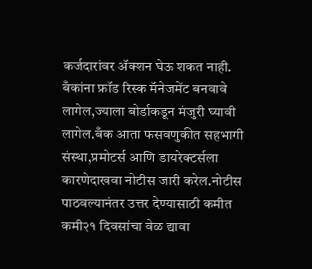कर्जदारांवर ॲक्शन घेऊ शकत नाही. बँकांना फ्रॉड रिस्क मॅनेजमेंट बनवावे लागेल,ज्याला बोर्डाकडून मंजुरी घ्यावी लागेल.बँक आता फसवणुकीत सहभागी संस्था,प्रमोटर्स आणि डायरेक्टर्सला कारणेदाखवा नोटीस जारी करेल.नोटीस पाठवल्यानंतर उत्तर देण्यासाठी कमीत कमी२१ दिवसांचा वेळ द्यावा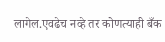लागेल.एवढेच नव्हे तर कोणत्याही बँक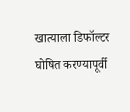खात्याला डिफॉल्टर घोषित करण्यापूर्वी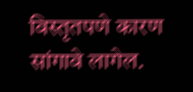विस्तृतपणे कारण सांगावे लागेल.